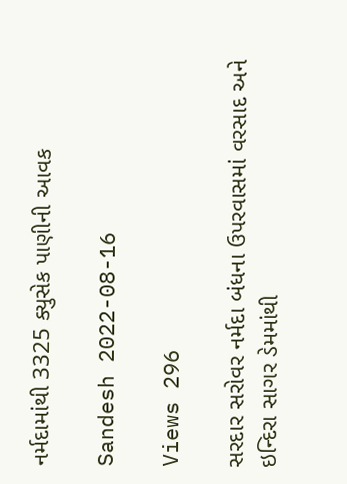નર્મદામાંથી 3325 ક્યુસેક પાણીની આવક

Sandesh 2022-08-16

Views 296

સરદાર સરોવર નર્મદા બંધના ઉપરવાસમાં વરસાદ અને ઇન્દિરા સાગર ડેમમાંથી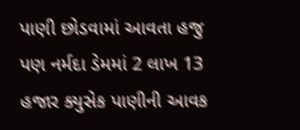પાણી છોડવામાં આવતા હજુ પણ નર્મદા ડેમમાં 2 લાખ 13 હજાર ક્યુસેક પાણીની આવક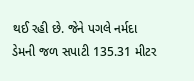થઈ રહી છે. જેને પગલે નર્મદા ડેમની જળ સપાટી 135.31 મીટર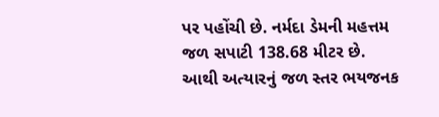પર પહોંચી છે. નર્મદા ડેમની મહત્તમ જળ સપાટી 138.68 મીટર છે. આથી અત્યારનું જળ સ્તર ભયજનક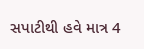સપાટીથી હવે માત્ર 4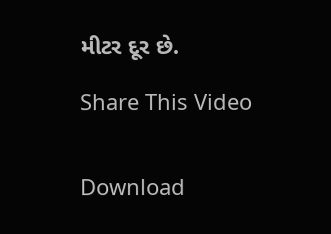મીટર દૂર છે.

Share This Video


Download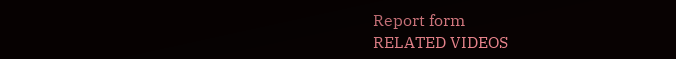Report form
RELATED VIDEOS